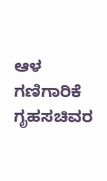ಆಳ ಗಣಿಗಾರಿಕೆ
ಗೃಹಸಚಿವರ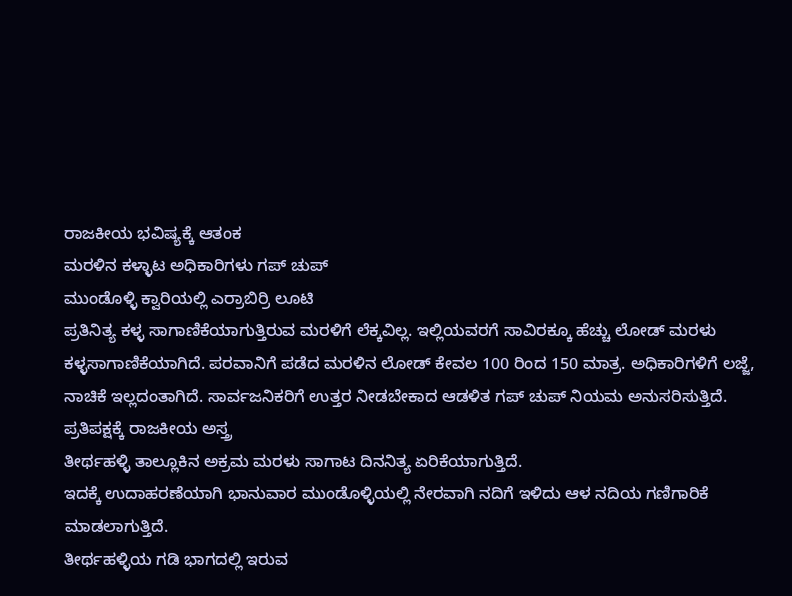ರಾಜಕೀಯ ಭವಿಷ್ಯಕ್ಕೆ ಆತಂಕ
ಮರಳಿನ ಕಳ್ಳಾಟ ಅಧಿಕಾರಿಗಳು ಗಪ್ ಚುಪ್
ಮುಂಡೊಳ್ಳಿ ಕ್ವಾರಿಯಲ್ಲಿ ಎರ್ರಾಬಿರ್ರಿ ಲೂಟಿ
ಪ್ರತಿನಿತ್ಯ ಕಳ್ಳ ಸಾಗಾಣಿಕೆಯಾಗುತ್ತಿರುವ ಮರಳಿಗೆ ಲೆಕ್ಕವಿಲ್ಲ. ಇಲ್ಲಿಯವರಗೆ ಸಾವಿರಕ್ಕೂ ಹೆಚ್ಚು ಲೋಡ್ ಮರಳು ಕಳ್ಳಸಾಗಾಣಿಕೆಯಾಗಿದೆ. ಪರವಾನಿಗೆ ಪಡೆದ ಮರಳಿನ ಲೋಡ್ ಕೇವಲ 100 ರಿಂದ 150 ಮಾತ್ರ. ಅಧಿಕಾರಿಗಳಿಗೆ ಲಜ್ಜೆ, ನಾಚಿಕೆ ಇಲ್ಲದಂತಾಗಿದೆ. ಸಾರ್ವಜನಿಕರಿಗೆ ಉತ್ತರ ನೀಡಬೇಕಾದ ಆಡಳಿತ ಗಪ್ ಚುಪ್ ನಿಯಮ ಅನುಸರಿಸುತ್ತಿದೆ.
ಪ್ರತಿಪಕ್ಷಕ್ಕೆ ರಾಜಕೀಯ ಅಸ್ತ್ರ
ತೀರ್ಥಹಳ್ಳಿ ತಾಲ್ಲೂಕಿನ ಅಕ್ರಮ ಮರಳು ಸಾಗಾಟ ದಿನನಿತ್ಯ ಏರಿಕೆಯಾಗುತ್ತಿದೆ.
ಇದಕ್ಕೆ ಉದಾಹರಣೆಯಾಗಿ ಭಾನುವಾರ ಮುಂಡೊಳ್ಳಿಯಲ್ಲಿ ನೇರವಾಗಿ ನದಿಗೆ ಇಳಿದು ಆಳ ನದಿಯ ಗಣಿಗಾರಿಕೆ
ಮಾಡಲಾಗುತ್ತಿದೆ.
ತೀರ್ಥಹಳ್ಳಿಯ ಗಡಿ ಭಾಗದಲ್ಲಿ ಇರುವ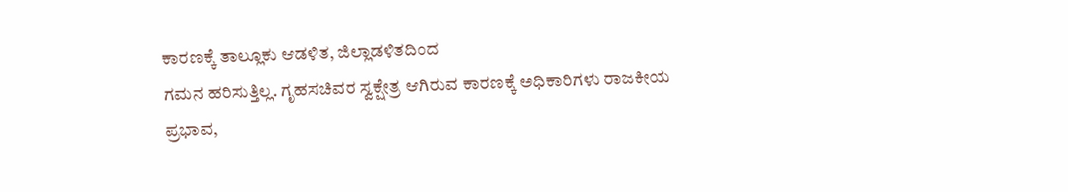ಕಾರಣಕ್ಕೆ ತಾಲ್ಲೂಕು ಆಡಳಿತ, ಜಿಲ್ಲಾಡಳಿತದಿಂದ
ಗಮನ ಹರಿಸುತ್ತಿಲ್ಲ. ಗೃಹಸಚಿವರ ಸ್ವಕ್ಷೇತ್ರ ಆಗಿರುವ ಕಾರಣಕ್ಕೆ ಅಧಿಕಾರಿಗಳು ರಾಜಕೀಯ ಪ್ರಭಾವ,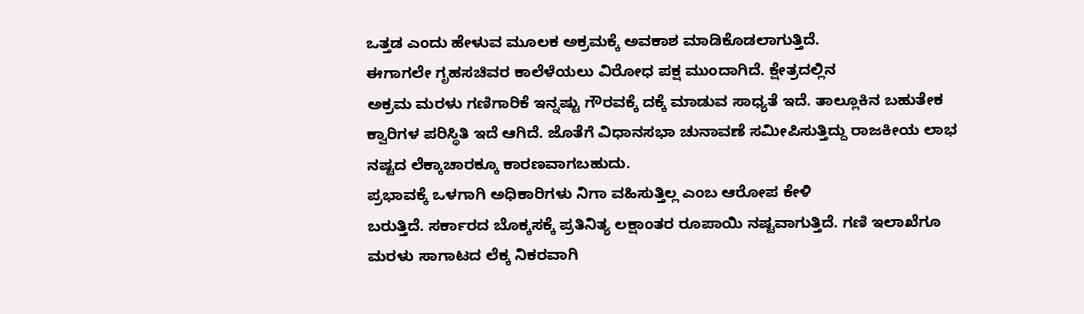ಒತ್ತಡ ಎಂದು ಹೇಳುವ ಮೂಲಕ ಅಕ್ರಮಕ್ಕೆ ಅವಕಾಶ ಮಾಡಿಕೊಡಲಾಗುತ್ತಿದೆ.
ಈಗಾಗಲೇ ಗೃಹಸಚಿವರ ಕಾಲೆಳೆಯಲು ವಿರೋಧ ಪಕ್ಷ ಮುಂದಾಗಿದೆ. ಕ್ಷೇತ್ರದಲ್ಲಿನ
ಅಕ್ರಮ ಮರಳು ಗಣಿಗಾರಿಕೆ ಇನ್ನಷ್ಟು ಗೌರವಕ್ಕೆ ದಕ್ಕೆ ಮಾಡುವ ಸಾಧ್ಯತೆ ಇದೆ. ತಾಲ್ಲೂಕಿನ ಬಹುತೇಕ
ಕ್ವಾರಿಗಳ ಪರಿಸ್ಥಿತಿ ಇದೆ ಆಗಿದೆ. ಜೊತೆಗೆ ವಿಧಾನಸಭಾ ಚುನಾವಣೆ ಸಮೀಪಿಸುತ್ತಿದ್ದು ರಾಜಕೀಯ ಲಾಭ
ನಷ್ಟದ ಲೆಕ್ಕಾಚಾರಕ್ಕೂ ಕಾರಣವಾಗಬಹುದು.
ಪ್ರಭಾವಕ್ಕೆ ಒಳಗಾಗಿ ಅಧಿಕಾರಿಗಳು ನಿಗಾ ವಹಿಸುತ್ತಿಲ್ಲ ಎಂಬ ಆರೋಪ ಕೇಳಿ
ಬರುತ್ತಿದೆ. ಸರ್ಕಾರದ ಬೊಕ್ಕಸಕ್ಕೆ ಪ್ರತಿನಿತ್ಯ ಲಕ್ಷಾಂತರ ರೂಪಾಯಿ ನಷ್ಟವಾಗುತ್ತಿದೆ. ಗಣಿ ಇಲಾಖೆಗೂ
ಮರಳು ಸಾಗಾಟದ ಲೆಕ್ಕ ನಿಕರವಾಗಿ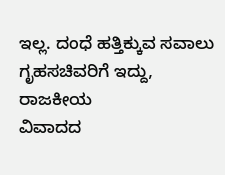ಇಲ್ಲ. ದಂಧೆ ಹತ್ತಿಕ್ಕುವ ಸವಾಲು ಗೃಹಸಚಿವರಿಗೆ ಇದ್ದು, ರಾಜಕೀಯ
ವಿವಾದದ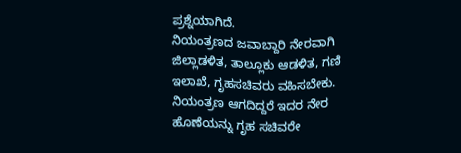ಪ್ರಶ್ನೆಯಾಗಿದೆ.
ನಿಯಂತ್ರಣದ ಜವಾಬ್ದಾರಿ ನೇರವಾಗಿ ಜಿಲ್ಲಾಡಳಿತ, ತಾಲ್ಲೂಕು ಆಡಳಿತ, ಗಣಿ ಇಲಾಖೆ, ಗೃಹಸಚಿವರು ವಹಿಸಬೇಕು. ನಿಯಂತ್ರಣ ಆಗದಿದ್ದರೆ ಇದರ ನೇರ ಹೊಣೆಯನ್ನು ಗೃಹ ಸಚಿವರೇ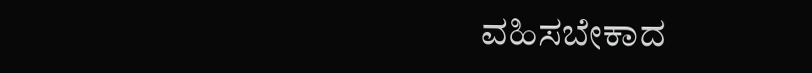ವಹಿಸಬೇಕಾದ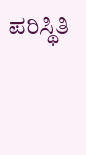ಪರಿಸ್ಥಿತಿ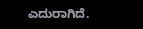ಎದುರಾಗಿದೆ.